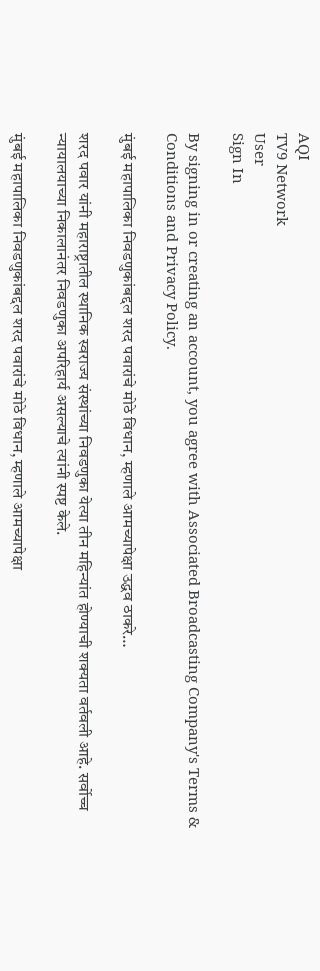AQI
TV9 Network
User
Sign In

By signing in or creating an account, you agree with Associated Broadcasting Company's Terms & Conditions and Privacy Policy.

मुंबई महापालिका निवडणुकांबद्दल शरद पवारांचे मोठे विधान, म्हणाले आमच्यापेक्षा उद्धव ठाकरे…

शरद पवार यांनी महाराष्ट्रातील स्थानिक स्वराज्य संस्थांच्या निवडणुका येत्या तीन महिन्यांत होण्याची शक्यता वर्तवली आहे. सर्वोच्च न्यायालयाच्या निकालानंतर निवडणुका अपरिहार्य असल्याचे त्यांनी स्पष्ट केले.

मुंबई महापालिका निवडणुकांबद्दल शरद पवारांचे मोठे विधान, म्हणाले आमच्यापेक्षा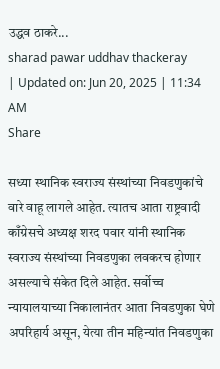उद्धव ठाकरे...
sharad pawar uddhav thackeray
| Updated on: Jun 20, 2025 | 11:34 AM
Share

सध्या स्थानिक स्वराज्य संस्थांच्या निवडणुकांचे वारे वाहू लागले आहेत. त्यातच आता राष्ट्रवादी काँग्रेसचे अध्यक्ष शरद पवार यांनी स्थानिक स्वराज्य संस्थांच्या निवडणुका लवकरच होणार असल्याचे संकेत दिले आहेत. सर्वोच्च न्यायालयाच्या निकालानंतर आता निवडणुका घेणे अपरिहार्य असून, येत्या तीन महिन्यांत निवडणुका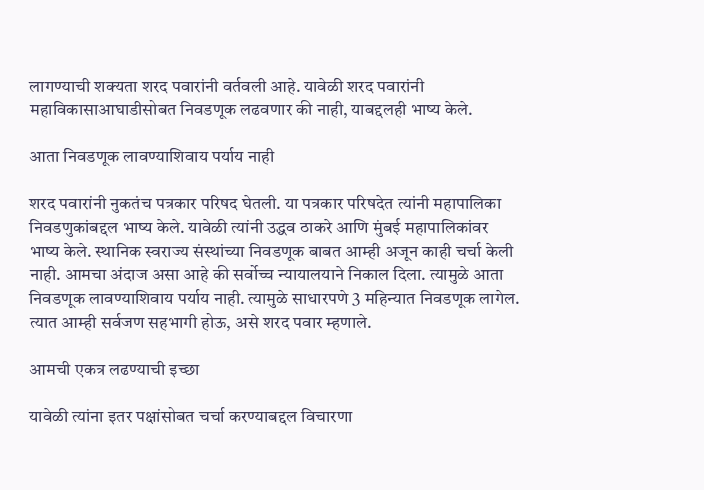लागण्याची शक्यता शरद पवारांनी वर्तवली आहे. यावेळी शरद पवारांनी महाविकासाआघाडीसोबत निवडणूक लढवणार की नाही, याबद्दलही भाष्य केले.

आता निवडणूक लावण्याशिवाय पर्याय नाही

शरद पवारांनी नुकतंच पत्रकार परिषद घेतली. या पत्रकार परिषदेत त्यांनी महापालिका निवडणुकांबद्दल भाष्य केले. यावेळी त्यांनी उद्धव ठाकरे आणि मुंबई महापालिकांवर भाष्य केले. स्थानिक स्वराज्य संस्थांच्या निवडणूक बाबत आम्ही अजून काही चर्चा केली नाही. आमचा अंदाज असा आहे की सर्वोच्च न्यायालयाने निकाल दिला. त्यामुळे आता निवडणूक लावण्याशिवाय पर्याय नाही. त्यामुळे साधारपणे 3 महिन्यात निवडणूक लागेल. त्यात आम्ही सर्वजण सहभागी होऊ, असे शरद पवार म्हणाले.

आमची एकत्र लढण्याची इच्छा

यावेळी त्यांना इतर पक्षांसोबत चर्चा करण्याबद्दल विचारणा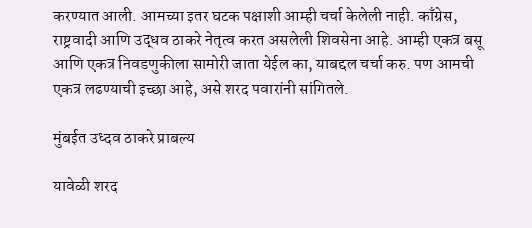करण्यात आली. आमच्या इतर घटक पक्षाशी आम्ही चर्चा केलेली नाही. काँग्रेस, राष्ट्रवादी आणि उद्धव ठाकरे नेतृत्व करत असलेली शिवसेना आहे. आम्ही एकत्र बसू आणि एकत्र निवडणुकीला सामोरी जाता येईल का, याबद्दल चर्चा करु. पण आमची एकत्र लढण्याची इच्छा आहे, असे शरद पवारांनी सांगितले.

मुंबईत उध्दव ठाकरे प्राबल्य

यावेळी शरद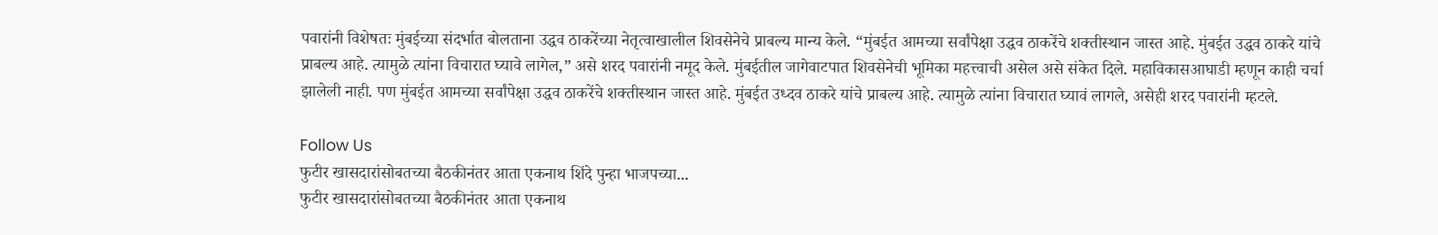पवारांनी विशेषतः मुंबईच्या संदर्भात बोलताना उद्धव ठाकरेंच्या नेतृत्वाखालील शिवसेनेचे प्राबल्य मान्य केले. “मुंबईत आमच्या सर्वांपेक्षा उद्धव ठाकरेंचे शक्तीस्थान जास्त आहे. मुंबईत उद्धव ठाकरे यांचे प्राबल्य आहे. त्यामुळे त्यांना विचारात घ्यावे लागेल,” असे शरद पवारांनी नमूद केले. मुंबईतील जागेवाटपात शिवसेनेची भूमिका महत्त्वाची असेल असे संकेत दिले. महाविकासआघाडी म्हणून काही चर्चा झालेली नाही. पण मुंबईत आमच्या सर्वांपेक्षा उद्धव ठाकरेंचे शक्तीस्थान जास्त आहे. मुंबईत उध्दव ठाकरे यांचे प्राबल्य आहे. त्यामुळे त्यांना विचारात घ्यावं लागले, असेही शरद पवारांनी म्हटले.

Follow Us
फुटीर खासदारांसोबतच्या बैठकीनंतर आता एकनाथ शिंदे पुन्हा भाजपच्या...
फुटीर खासदारांसोबतच्या बैठकीनंतर आता एकनाथ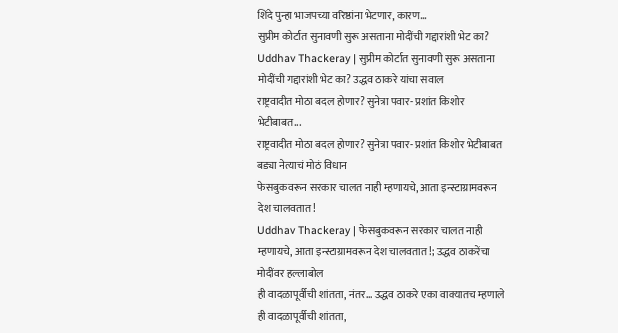शिंदे पुन्हा भाजपच्या वरिष्ठांना भेटणार, कारण...
सुप्रीम कोर्टात सुनावणी सुरू असताना मोदींची गद्दारांशी भेट का?
Uddhav Thackeray | सुप्रीम कोर्टात सुनावणी सुरू असताना मोदींची गद्दारांशी भेट का? उद्धव ठाकरे यांचा सवाल
राष्ट्रवादीत मोठा बदल होणार? सुनेत्रा पवार- प्रशांत किशोर भेटीबाबत...
राष्ट्रवादीत मोठा बदल होणार? सुनेत्रा पवार- प्रशांत किशोर भेटीबाबत बड्या नेत्याचं मोठं विधान
फेसबुकवरून सरकार चालत नाही म्हणायचे, आता इन्स्टाग्रामवरून देश चालवतात!
Uddhav Thackeray | फेसबुकवरून सरकार चालत नाही म्हणायचे, आता इन्स्टाग्रामवरून देश चालवतात!; उद्धव ठाकरेंचा मोदींवर हल्लाबोल
ही वादळापूर्वीची शांतता, नंतर... उद्धव ठाकरे एका वाक्यातच म्हणाले
ही वादळापूर्वीची शांतता,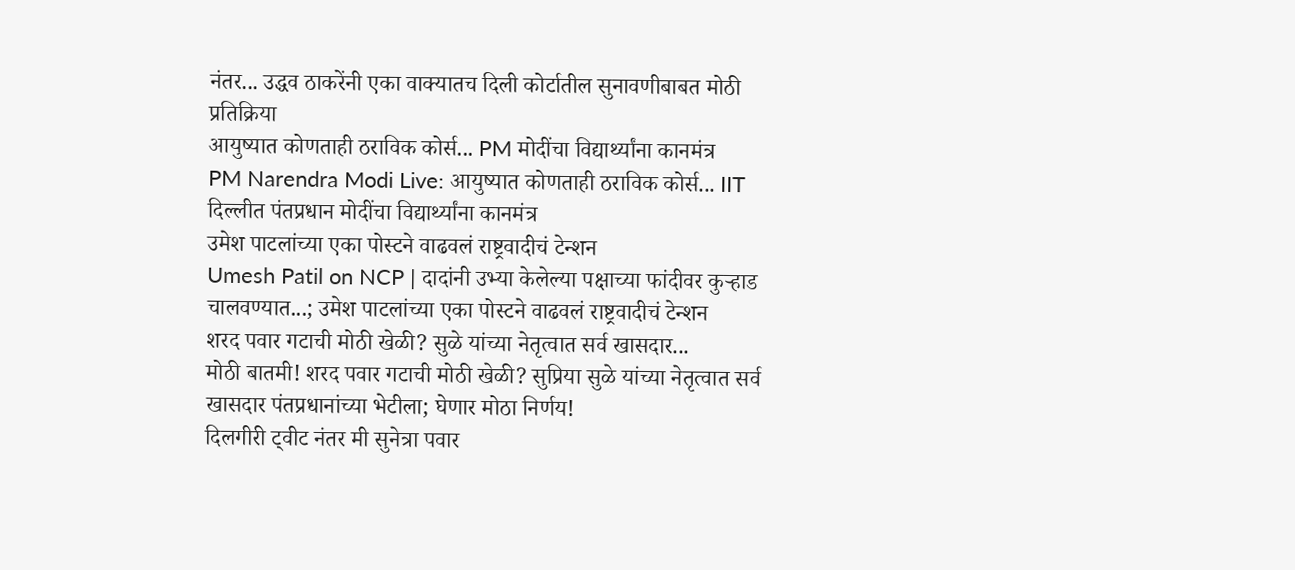नंतर... उद्धव ठाकरेंनी एका वाक्यातच दिली कोर्टातील सुनावणीबाबत मोठी प्रतिक्रिया
आयुष्यात कोणताही ठराविक कोर्स... PM मोदींचा विद्यार्थ्यांना कानमंत्र
PM Narendra Modi Live: आयुष्यात कोणताही ठराविक कोर्स... IIT दिल्लीत पंतप्रधान मोदींचा विद्यार्थ्यांना कानमंत्र
उमेश पाटलांच्या एका पोस्टने वाढवलं राष्ट्रवादीचं टेन्शन
Umesh Patil on NCP | दादांनी उभ्या केलेल्या पक्षाच्या फांदीवर कुऱ्हाड चालवण्यात...; उमेश पाटलांच्या एका पोस्टने वाढवलं राष्ट्रवादीचं टेन्शन
शरद पवार गटाची मोठी खेळी? सुळे यांच्या नेतृत्वात सर्व खासदार...
मोठी बातमी! शरद पवार गटाची मोठी खेळी? सुप्रिया सुळे यांच्या नेतृत्वात सर्व खासदार पंतप्रधानांच्या भेटीला; घेणार मोठा निर्णय!
दिलगीरी ट्वीट नंतर मी सुनेत्रा पवार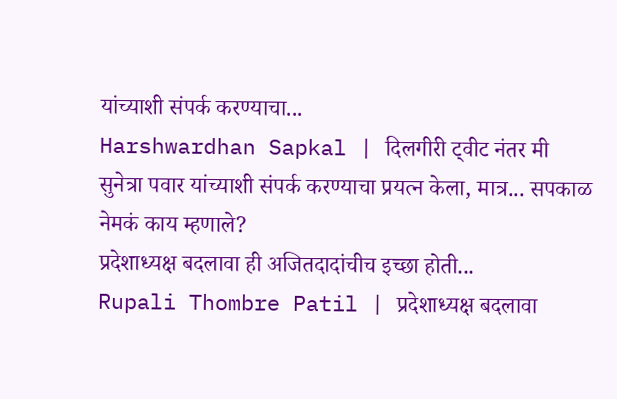यांच्याशी संपर्क करण्याचा...
Harshwardhan Sapkal | दिलगीरी ट्वीट नंतर मी सुनेत्रा पवार यांच्याशी संपर्क करण्याचा प्रयत्न केला, मात्र... सपकाळ नेमकं काय म्हणाले?
प्रदेशाध्यक्ष बदलावा ही अजितदादांचीच इच्छा होती...
Rupali Thombre Patil | प्रदेशाध्यक्ष बदलावा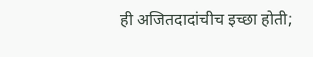ही अजितदादांचीच इच्छा होती;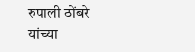रुपाली ठोंबरे यांच्या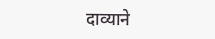दाव्याने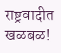राष्ट्रवादीत खळबळ!